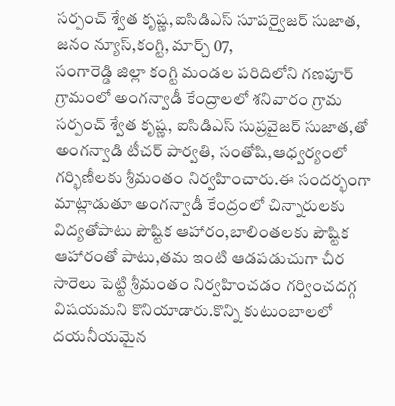సర్పంచ్ శ్వేత కృష్ణ,ఐసిడిఎస్ సూపర్వైజర్ సుజాత,
జనం న్యూస్,కంగ్టి, మార్చ్ 07,
సంగారెడ్డి జిల్లా కంగ్టి మండల పరిదిలోని గణపూర్ గ్రామంలో అంగన్వాడీ కేంద్రాలలో శనివారం గ్రామ సర్పంచ్ శ్వేత కృష్ణ, ఐసిడిఎస్ సుప్రవైజర్ సుజాత,తో అంగన్వాడి టీచర్ పార్వతి, సంతోషి,ఆధ్వర్యంలో గర్భిణీలకు శ్రీమంతం నిర్వహించారు.ఈ సందర్భంగా మాట్లాడుతూ అంగన్వాడీ కేంద్రంలో చిన్నారులకు విద్యతోపాటు పౌష్టిక ఆహారం,బాలింతలకు పౌష్టిక ఆహారంతో పాటు,తమ ఇంటి ఆడపడుచుగా చీర సారెలు పెట్టి శ్రీమంతం నిర్వహించడం గర్వించదగ్గ విషయమని కొనియాడారు.కొన్ని కుటుంబాలలో దయనీయమైన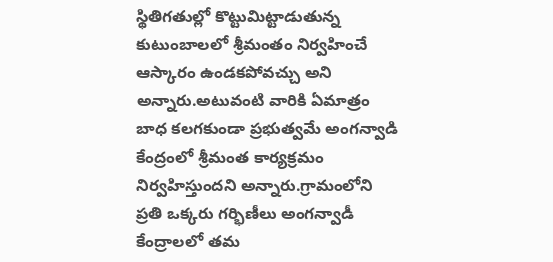స్థితిగతుల్లో కొట్టుమిట్టాడుతున్న కుటుంబాలలో శ్రీమంతం నిర్వహించే ఆస్కారం ఉండకపోవచ్చు అని అన్నారు.అటువంటి వారికి ఏమాత్రం బాధ కలగకుండా ప్రభుత్వమే అంగన్వాడి కేంద్రంలో శ్రీమంత కార్యక్రమం నిర్వహిస్తుందని అన్నారు.గ్రామంలోని ప్రతి ఒక్కరు గర్భిణీలు అంగన్వాడీ కేంద్రాలలో తమ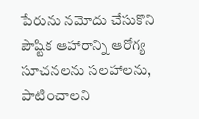పేరును నమోదు చేసుకొని పౌష్టిక ఆహారాన్ని ఆరోగ్య సూచనలను సలహాలను, పాటించాలని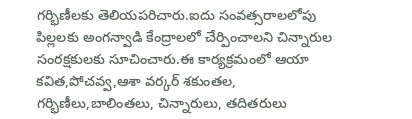గర్భిణీలకు తెలియపరిచారు.ఐదు సంవత్సరాలలోపు పిల్లలకు అంగన్వాడి కేంద్రాలలో చేర్పించాలని చిన్నారుల సంరక్షకులకు సూచించారు.ఈ కార్యక్రమంలో ఆయా కవిత,పోచవ్వ,ఆశా వర్కర్ శకుంతల, గర్భిణీలు,బాలింతలు, చిన్నారులు, తదితరులు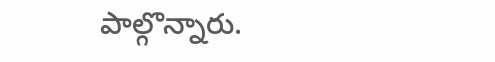పాల్గొన్నారు.